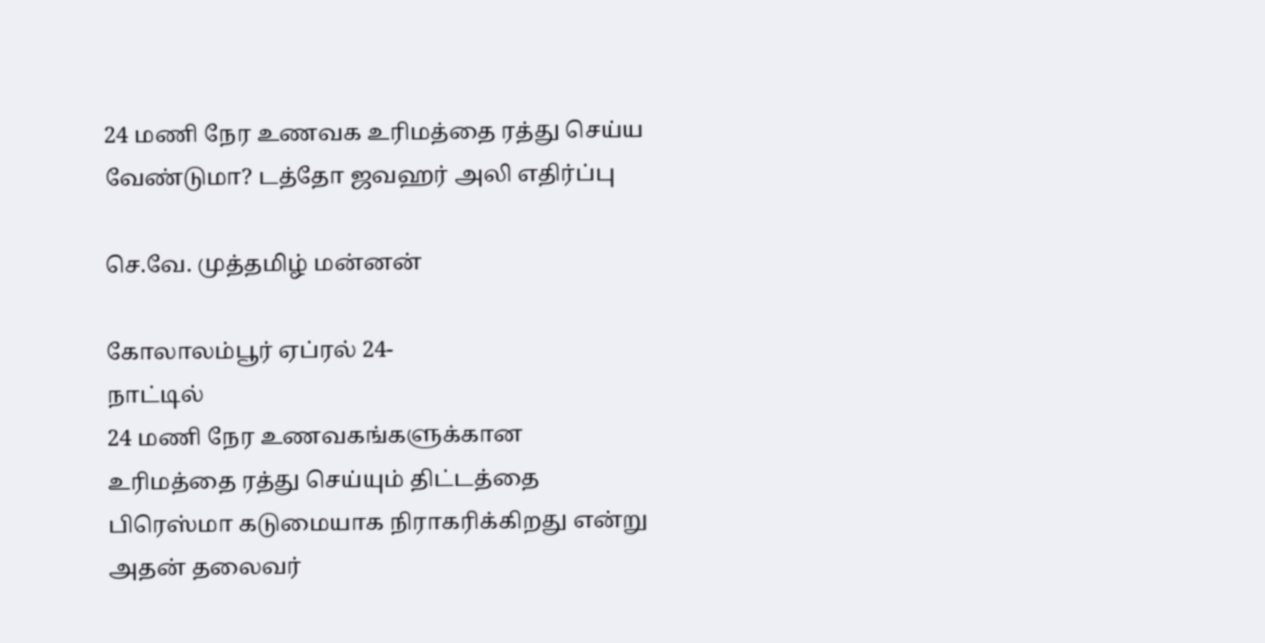24 மணி நேர உணவக உரிமத்தை ரத்து செய்ய வேண்டுமா? டத்தோ ஜவஹர் அலி எதிர்ப்பு

செ.வே. முத்தமிழ் மன்னன்

கோலாலம்பூர் ஏப்ரல் 24-
நாட்டில்
24 மணி நேர உணவகங்களுக்கான உரிமத்தை ரத்து செய்யும் திட்டத்தை பிரெஸ்மா கடுமையாக நிராகரிக்கிறது என்று அதன் தலைவர்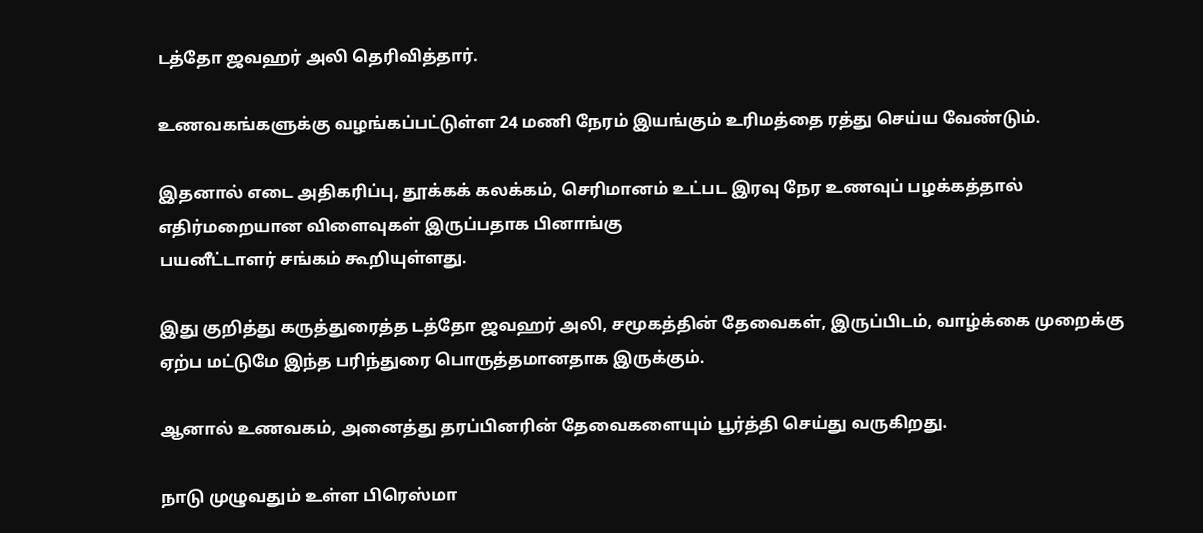டத்தோ ஜவஹர் அலி தெரிவித்தார்.

உணவகங்களுக்கு வழங்கப்பட்டுள்ள 24 மணி நேரம் இயங்கும் உரிமத்தை ரத்து செய்ய வேண்டும்.

இதனால் எடை அதிகரிப்பு, தூக்கக் கலக்கம், செரிமானம் உட்பட இரவு நேர உணவுப் பழக்கத்தால் எதிர்மறையான விளைவுகள் இருப்பதாக பினாங்கு
பயனீட்டாளர் சங்கம் கூறியுள்ளது.

இது குறித்து கருத்துரைத்த டத்தோ ஜவஹர் அலி, சமூகத்தின் தேவைகள், இருப்பிடம், வாழ்க்கை முறைக்கு ஏற்ப மட்டுமே இந்த பரிந்துரை பொருத்தமானதாக இருக்கும்.

ஆனால் உணவகம், அனைத்து தரப்பினரின் தேவைகளையும் பூர்த்தி செய்து வருகிறது.

நாடு முழுவதும் உள்ள பிரெஸ்மா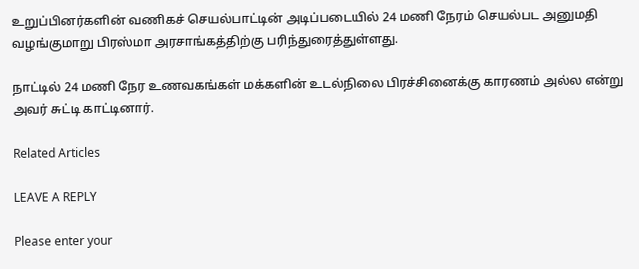உறுப்பினர்களின் வணிகச் செயல்பாட்டின் அடிப்படையில் 24 மணி நேரம் செயல்பட அனுமதி வழங்குமாறு பிரஸ்மா அரசாங்கத்திற்கு பரிந்துரைத்துள்ளது.

நாட்டில் 24 மணி நேர உணவகங்கள் மக்களின் உடல்நிலை பிரச்சினைக்கு காரணம் அல்ல என்று அவர் சுட்டி காட்டினார்.

Related Articles

LEAVE A REPLY

Please enter your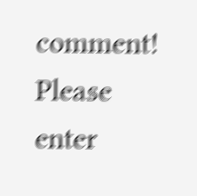comment!
Please enter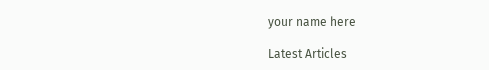your name here

Latest Articles